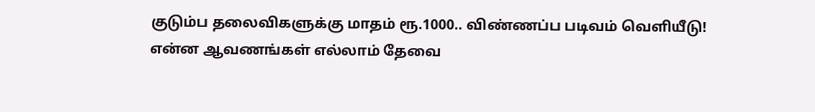குடும்ப தலைவிகளுக்கு மாதம் ரூ.1000.. விண்ணப்ப படிவம் வெளியீடு! என்ன ஆவணங்கள் எல்லாம் தேவை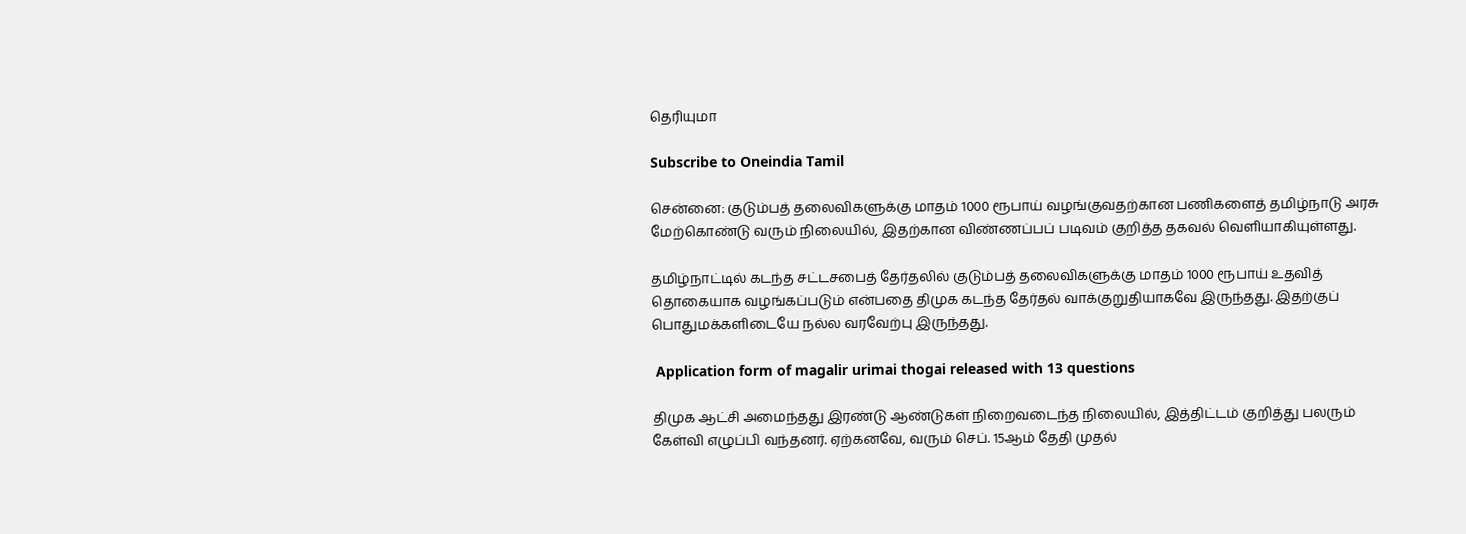தெரியுமா

Subscribe to Oneindia Tamil

சென்னை: குடும்பத் தலைவிகளுக்கு மாதம் 1000 ரூபாய் வழங்குவதற்கான பணிகளைத் தமிழ்நாடு அரசு மேற்கொண்டு வரும் நிலையில், இதற்கான விண்ணப்பப் படிவம் குறித்த தகவல் வெளியாகியுள்ளது.

தமிழ்நாட்டில் கடந்த சட்டசபைத் தேர்தலில் குடும்பத் தலைவிகளுக்கு மாதம் 1000 ரூபாய் உதவித் தொகையாக வழங்கப்படும் என்பதை திமுக கடந்த தேர்தல் வாக்குறுதியாகவே இருந்தது. இதற்குப் பொதுமக்களிடையே நல்ல வரவேற்பு இருந்தது.

 Application form of magalir urimai thogai released with 13 questions

திமுக ஆட்சி அமைந்தது இரண்டு ஆண்டுகள் நிறைவடைந்த நிலையில், இத்திட்டம் குறித்து பலரும் கேள்வி எழுப்பி வந்தனர். ஏற்கனவே, வரும் செப். 15ஆம் தேதி முதல்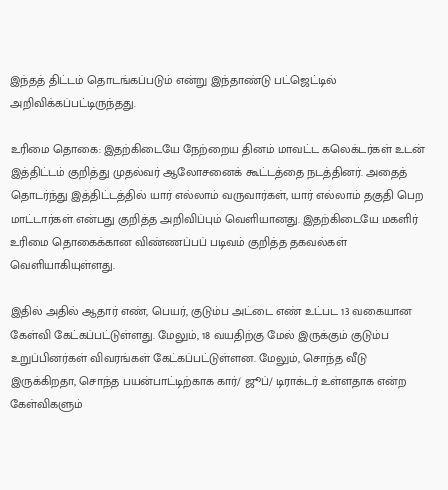இந்தத் திட்டம் தொடங்கப்படும் என்று இந்தாண்டு பட்ஜெட்டில் அறிவிக்கப்பட்டிருந்தது.

உரிமை தொகை: இதற்கிடையே நேற்றைய தினம் மாவட்ட கலெக்டர்கள் உடன் இத்திட்டம் குறித்து முதல்வர் ஆலோசனைக் கூட்டத்தை நடத்தினர். அதைத் தொடர்ந்து இத்திட்டத்தில் யார் எல்லாம் வருவார்கள், யார் எல்லாம் தகுதி பெற மாட்டார்கள் என்பது குறித்த அறிவிப்பும் வெளியானது. இதற்கிடையே மகளிர் உரிமை தொகைக்கான விண்ணப்பப் படிவம் குறித்த தகவல்கள் வெளியாகியுள்ளது.

இதில் அதில் ஆதார் எண், பெயர், குடும்ப அட்டை எண் உட்பட 13 வகையான கேள்வி கேட்கப்பட்டுள்ளது. மேலும், 18 வயதிற்கு மேல் இருக்கும் குடும்ப உறுப்பினர்கள் விவரங்கள் கேட்கப்பட்டுள்ளன. மேலும், சொந்த வீடு இருக்கிறதா, சொந்த பயன்பாட்டிற்காக கார்/ ஜூப்/ டிராக்டர் உள்ளதாக என்ற கேள்விகளும்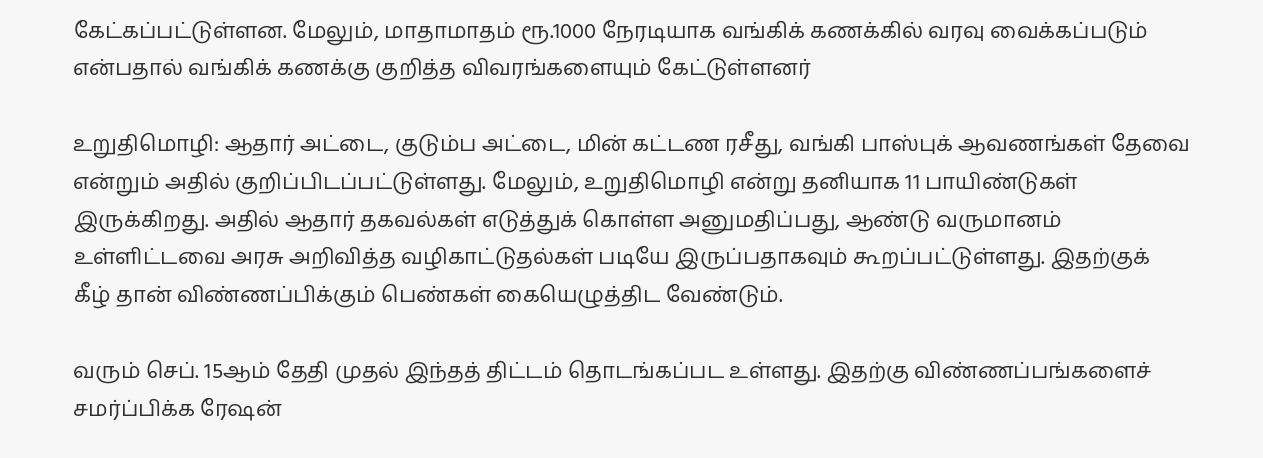கேட்கப்பட்டுள்ளன. மேலும், மாதாமாதம் ரூ.1000 நேரடியாக வங்கிக் கணக்கில் வரவு வைக்கப்படும் என்பதால் வங்கிக் கணக்கு குறித்த விவரங்களையும் கேட்டுள்ளனர்

உறுதிமொழி: ஆதார் அட்டை, குடும்ப அட்டை, மின் கட்டண ரசீது, வங்கி பாஸ்புக் ஆவணங்கள் தேவை என்றும் அதில் குறிப்பிடப்பட்டுள்ளது. மேலும், உறுதிமொழி என்று தனியாக 11 பாயிண்டுகள் இருக்கிறது. அதில் ஆதார் தகவல்கள் எடுத்துக் கொள்ள அனுமதிப்பது, ஆண்டு வருமானம் உள்ளிட்டவை அரசு அறிவித்த வழிகாட்டுதல்கள் படியே இருப்பதாகவும் கூறப்பட்டுள்ளது. இதற்குக் கீழ் தான் விண்ணப்பிக்கும் பெண்கள் கையெழுத்திட வேண்டும்.

வரும் செப். 15ஆம் தேதி முதல் இந்தத் திட்டம் தொடங்கப்பட உள்ளது. இதற்கு விண்ணப்பங்களைச் சமர்ப்பிக்க ரேஷன்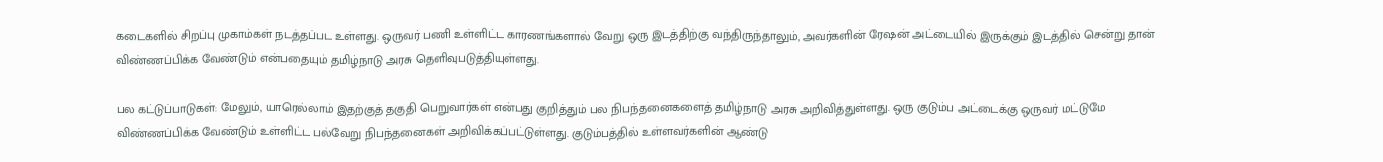கடைகளில் சிறப்பு முகாம்கள் நடத்தப்பட உள்ளது. ஒருவர் பணி உள்ளிட்ட காரணங்களால் வேறு ஒரு இடத்திற்கு வந்திருந்தாலும், அவர்களின் ரேஷன் அட்டையில் இருக்கும் இடத்தில் சென்று தான் விண்ணப்பிக்க வேண்டும் என்பதையும் தமிழ்நாடு அரசு தெளிவுபடுத்தியுள்ளது.

பல கட்டுப்பாடுகள்: மேலும், யாரெல்லாம் இதற்குத் தகுதி பெறுவார்கள் என்பது குறித்தும் பல நிபந்தனைகளைத் தமிழ்நாடு அரசு அறிவித்துள்ளது. ஒரு குடும்ப அட்டைக்கு ஒருவர் மட்டுமே விண்ணப்பிக்க வேண்டும் உள்ளிட்ட பல்வேறு நிபந்தனைகள் அறிவிக்கப்பட்டுள்ளது. குடும்பத்தில் உள்ளவர்களின் ஆண்டு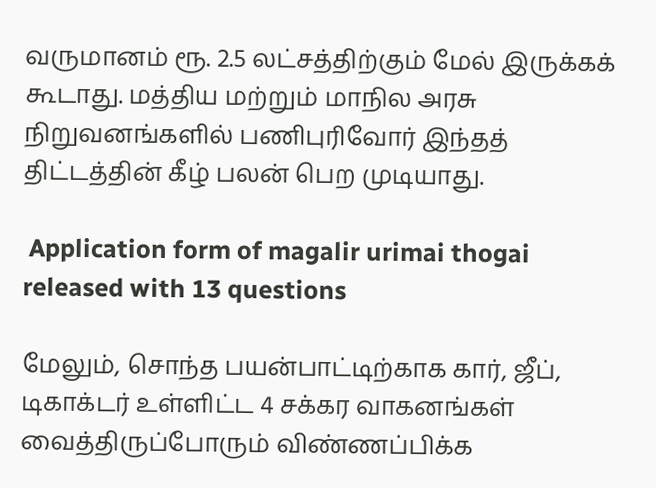வருமானம் ரூ. 2.5 லட்சத்திற்கும் மேல் இருக்கக் கூடாது. மத்திய மற்றும் மாநில அரசு நிறுவனங்களில் பணிபுரிவோர் இந்தத் திட்டத்தின் கீழ் பலன் பெற முடியாது.

 Application form of magalir urimai thogai released with 13 questions

மேலும், சொந்த பயன்பாட்டிற்காக கார், ஜீப், டிகாக்டர் உள்ளிட்ட 4 சக்கர வாகனங்கள் வைத்திருப்போரும் விண்ணப்பிக்க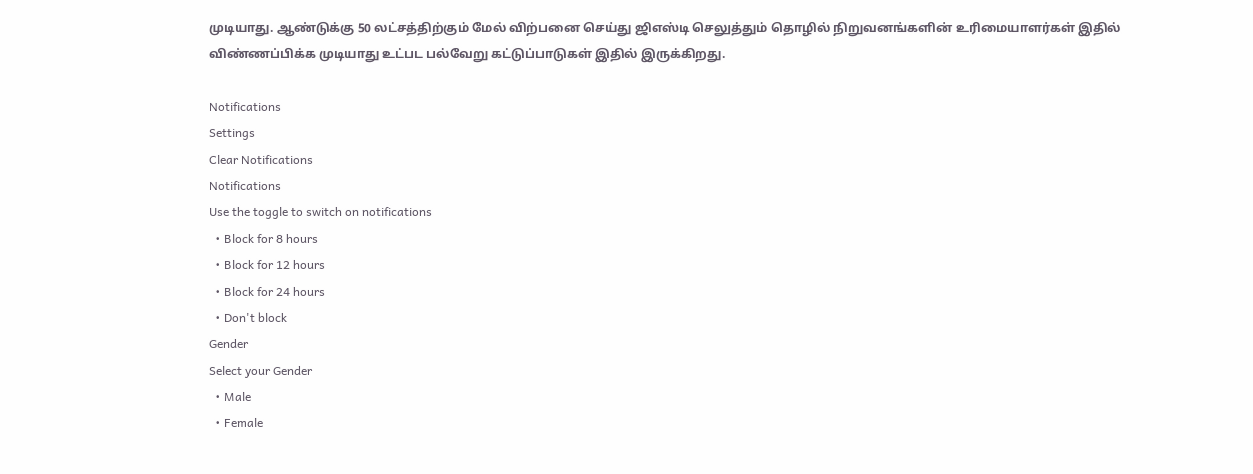முடியாது. ஆண்டுக்கு 50 லட்சத்திற்கும் மேல் விற்பனை செய்து ஜிஎஸ்டி செலுத்தும் தொழில் நிறுவனங்களின் உரிமையாளர்கள் இதில் விண்ணப்பிக்க முடியாது உட்பட பல்வேறு கட்டுப்பாடுகள் இதில் இருக்கிறது.

Notifications
Settings
Clear Notifications
Notifications
Use the toggle to switch on notifications
  • Block for 8 hours
  • Block for 12 hours
  • Block for 24 hours
  • Don't block
Gender
Select your Gender
  • Male
  • Female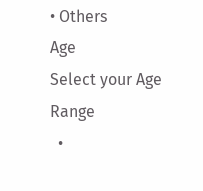• Others
Age
Select your Age Range
  •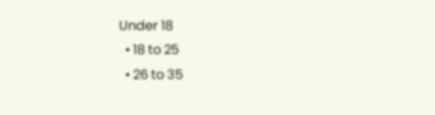Under 18
  • 18 to 25
  • 26 to 35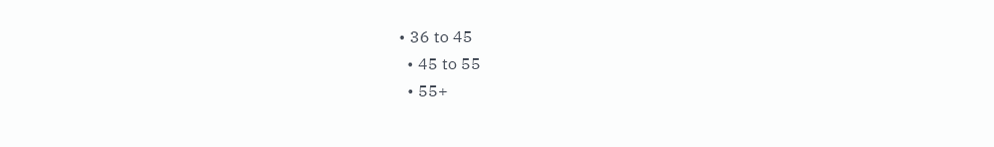• 36 to 45
  • 45 to 55
  • 55+